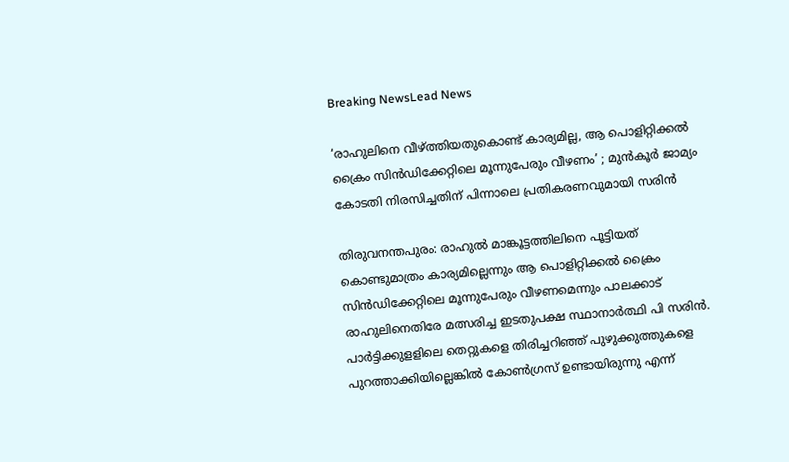Breaking NewsLead News

‘രാഹുലിനെ വീഴ്ത്തിയതുകൊണ്ട് കാര്യമില്ല, ആ പൊളിറ്റിക്കല്‍ ക്രൈം സിന്‍ഡിക്കേറ്റിലെ മൂന്നുപേരും വീഴണം’ ; മുന്‍കൂര്‍ ജാമ്യം കോടതി നിരസിച്ചതിന് പിന്നാലെ പ്രതികരണവുമായി സരിന്‍

തിരുവനന്തപുരം: രാഹുല്‍ മാങ്കൂട്ടത്തിലിനെ പൂട്ടിയത് കൊണ്ടുമാത്രം കാര്യമില്ലെന്നും ആ പൊളിറ്റിക്കല്‍ ക്രൈം സിന്‍ഡിക്കേറ്റിലെ മൂന്നുപേരും വീഴണമെന്നും പാലക്കാട് രാഹുലിനെതിരേ മത്സരിച്ച ഇടതുപക്ഷ സ്ഥാനാര്‍ത്ഥി പി സരിന്‍. പാര്‍ട്ടിക്കുളളിലെ തെറ്റുകളെ തിരിച്ചറിഞ്ഞ് പുഴുക്കുത്തുകളെ പുറത്താക്കിയില്ലെങ്കില്‍ കോണ്‍ഗ്രസ് ഉണ്ടായിരുന്നു എന്ന്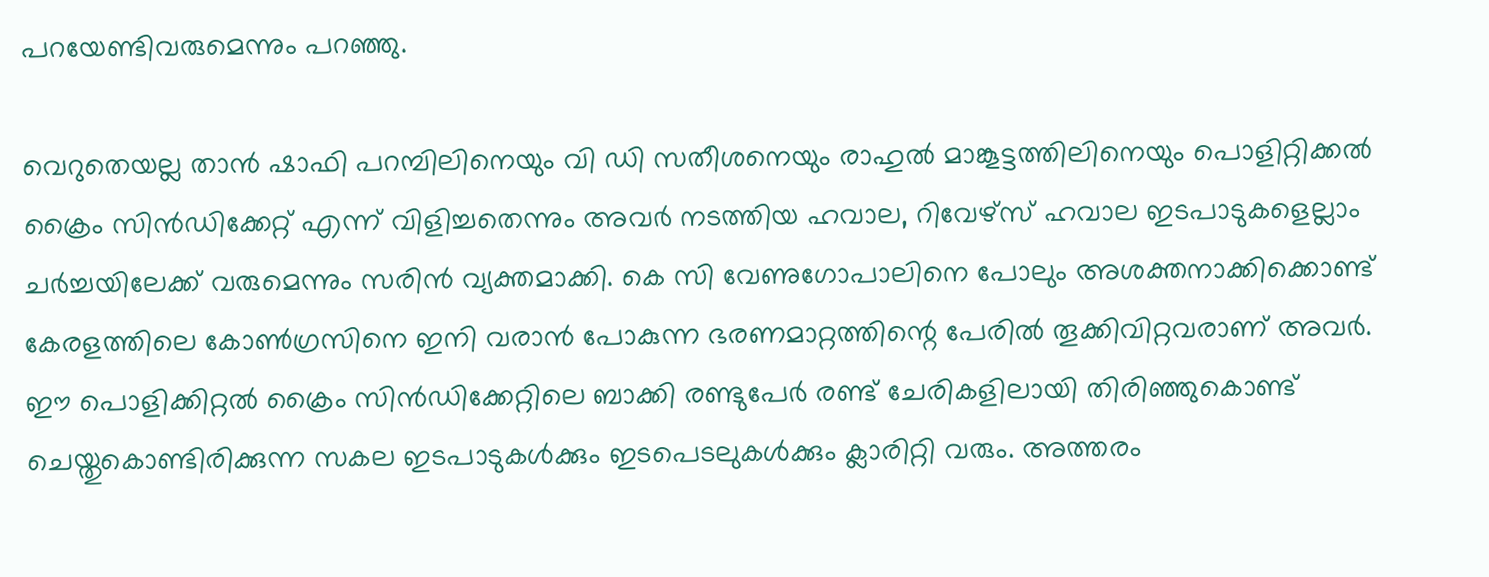പറയേണ്ടിവരുമെന്നും പറഞ്ഞു.

വെറുതെയല്ല താന്‍ ഷാഫി പറമ്പിലിനെയും വി ഡി സതീശനെയും രാഹുല്‍ മാങ്കൂട്ടത്തിലിനെയും പൊളിറ്റിക്കല്‍ ക്രൈം സിന്‍ഡിക്കേറ്റ് എന്ന് വിളിച്ചതെന്നും അവര്‍ നടത്തിയ ഹവാല, റിവേഴ്സ് ഹവാല ഇടപാടുകളെല്ലാം ചര്‍ച്ചയിലേക്ക് വരുമെന്നും സരിന്‍ വ്യക്തമാക്കി. കെ സി വേണുഗോപാലിനെ പോലും അശക്തനാക്കിക്കൊണ്ട് കേരളത്തിലെ കോണ്‍ഗ്രസിനെ ഇനി വരാന്‍ പോകുന്ന ഭരണമാറ്റത്തിന്റെ പേരില്‍ തൂക്കിവിറ്റവരാണ് അവര്‍. ഈ പൊളിക്കിറ്റല്‍ ക്രൈം സിന്‍ഡിക്കേറ്റിലെ ബാക്കി രണ്ടുപേര്‍ രണ്ട് ചേരികളിലായി തിരിഞ്ഞുകൊണ്ട് ചെയ്തുകൊണ്ടിരിക്കുന്ന സകല ഇടപാടുകള്‍ക്കും ഇടപെടലുകള്‍ക്കും ക്ലാരിറ്റി വരും. അത്തരം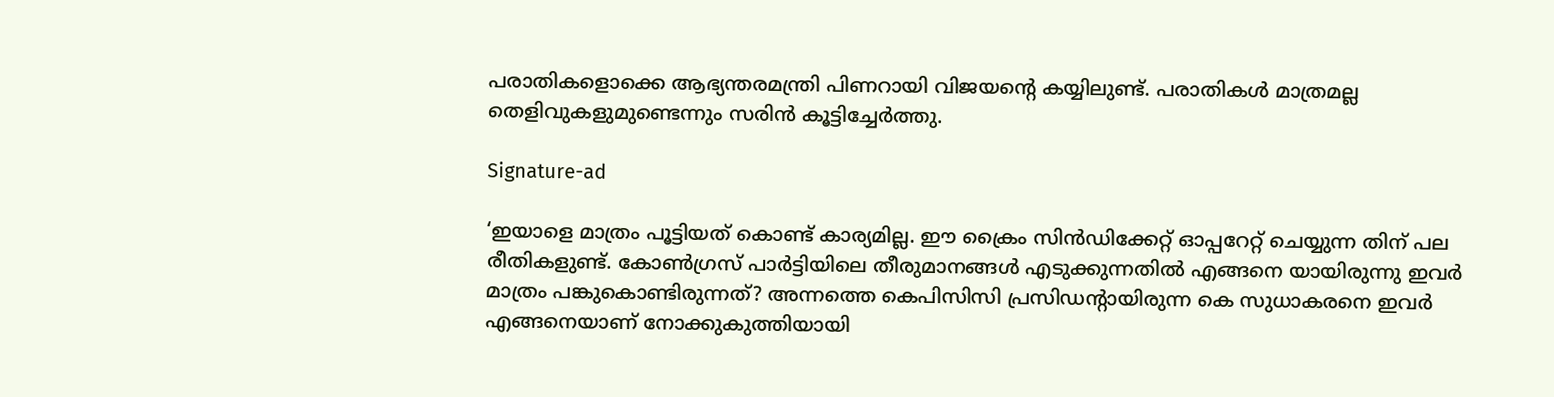പരാതികളൊക്കെ ആഭ്യന്തരമന്ത്രി പിണറായി വിജയന്റെ കയ്യിലുണ്ട്. പരാതികള്‍ മാത്രമല്ല തെളിവുകളുമുണ്ടെന്നും സരിന്‍ കൂട്ടിച്ചേര്‍ത്തു.

Signature-ad

‘ഇയാളെ മാത്രം പൂട്ടിയത് കൊണ്ട് കാര്യമില്ല. ഈ ക്രൈം സിന്‍ഡിക്കേറ്റ് ഓപ്പറേറ്റ് ചെയ്യുന്ന തിന് പല രീതികളുണ്ട്. കോണ്‍ഗ്രസ് പാര്‍ട്ടിയിലെ തീരുമാനങ്ങള്‍ എടുക്കുന്നതില്‍ എങ്ങനെ യായിരുന്നു ഇവര്‍ മാത്രം പങ്കുകൊണ്ടിരുന്നത്? അന്നത്തെ കെപിസിസി പ്രസിഡന്റായിരുന്ന കെ സുധാകരനെ ഇവര്‍ എങ്ങനെയാണ് നോക്കുകുത്തിയായി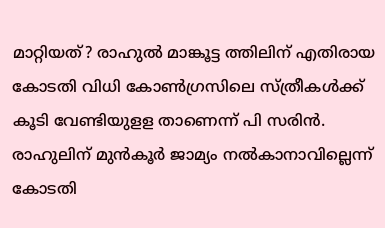മാറ്റിയത്? രാഹുല്‍ മാങ്കൂട്ട ത്തിലിന് എതിരായ കോടതി വിധി കോണ്‍ഗ്രസിലെ സ്ത്രീകള്‍ക്ക് കൂടി വേണ്ടിയുളള താണെന്ന് പി സരിന്‍. രാഹുലിന് മുന്‍കൂര്‍ ജാമ്യം നല്‍കാനാവില്ലെന്ന് കോടതി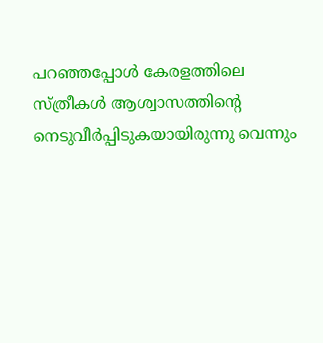പറഞ്ഞപ്പോള്‍ കേരളത്തിലെ സ്ത്രീകള്‍ ആശ്വാസത്തിന്റെ നെടുവീര്‍പ്പിടുകയായിരുന്നു വെന്നും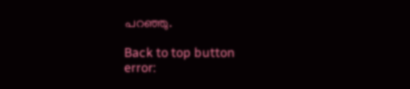പറഞ്ഞു.

Back to top button
error: